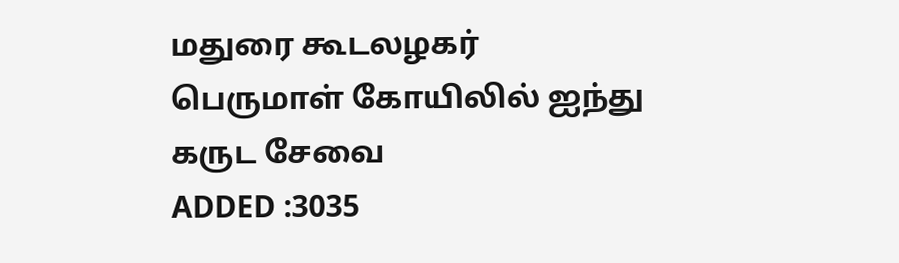மதுரை கூடலழகர் பெருமாள் கோயிலில் ஐந்து கருட சேவை
ADDED :3035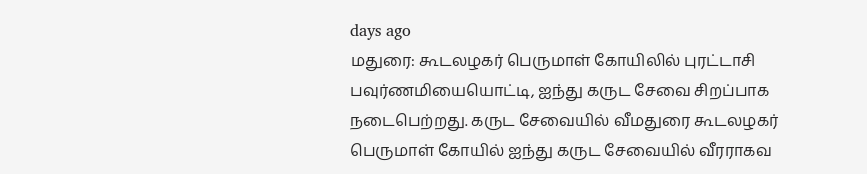days ago
மதுரை: கூடலழகர் பெருமாள் கோயிலில் புரட்டாசி பவுர்ணமியையொட்டி, ஐந்து கருட சேவை சிறப்பாக நடைபெற்றது. கருட சேவையில் வீமதுரை கூடலழகர் பெருமாள் கோயில் ஐந்து கருட சேவையில் வீரராகவ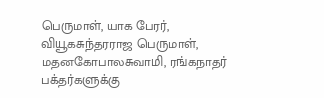பெருமாள், யாக பேரர், வியூகசுந்தரராஜ பெருமாள், மதனகோபாலசுவாமி, ரங்கநாதர் பக்தர்களுக்கு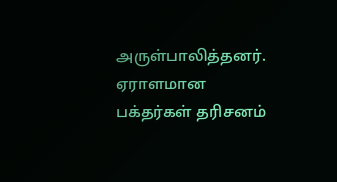அருள்பாலித்தனர். ஏராளமான பக்தர்கள் தரிசனம்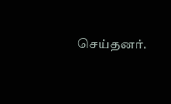செய்தனர்.